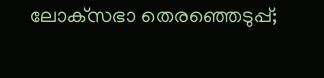ലോക്‌സഭാ തെരഞ്ഞെടുപ്പ്;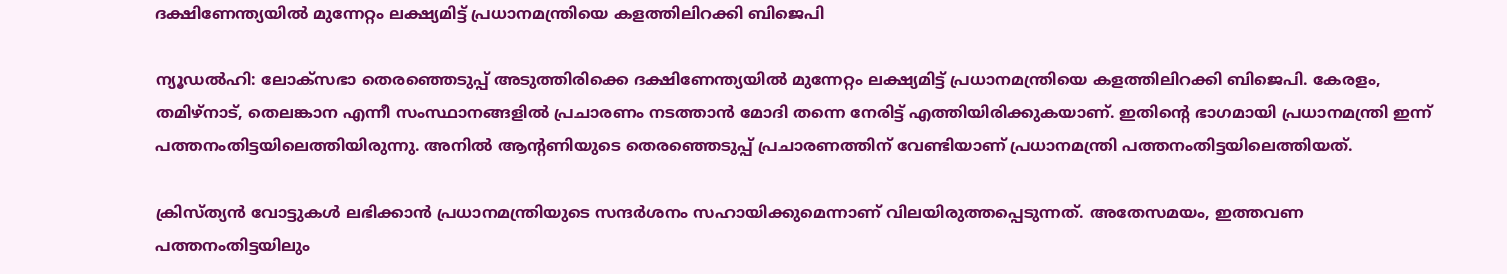ദക്ഷിണേന്ത്യയിൽ മുന്നേറ്റം ലക്ഷ്യമിട്ട് പ്രധാനമന്ത്രിയെ കളത്തിലിറക്കി ബിജെപി

ന്യൂഡൽഹി: ലോക്‌സഭാ തെരഞ്ഞെടുപ്പ് അടുത്തിരിക്കെ ദക്ഷിണേന്ത്യയിൽ മുന്നേറ്റം ലക്ഷ്യമിട്ട് പ്രധാനമന്ത്രിയെ കളത്തിലിറക്കി ബിജെപി. കേരളം, തമിഴ്നാട്, തെലങ്കാന എന്നീ സംസ്ഥാനങ്ങളിൽ പ്രചാരണം നടത്താൻ മോദി തന്നെ നേരിട്ട് എത്തിയിരിക്കുകയാണ്. ഇതിന്റെ ഭാഗമായി പ്രധാനമന്ത്രി ഇന്ന് പത്തനംതിട്ടയിലെത്തിയിരുന്നു. അനിൽ ആന്റണിയുടെ തെരഞ്ഞെടുപ്പ് പ്രചാരണത്തിന് വേണ്ടിയാണ് പ്രധാനമന്ത്രി പത്തനംതിട്ടയിലെത്തിയത്.

ക്രിസ്ത്യൻ വോട്ടുകൾ ലഭിക്കാൻ പ്രധാനമന്ത്രിയുടെ സന്ദർശനം സഹായിക്കുമെന്നാണ് വിലയിരുത്തപ്പെടുന്നത്. അതേസമയം, ഇത്തവണ പത്തനംതിട്ടയിലും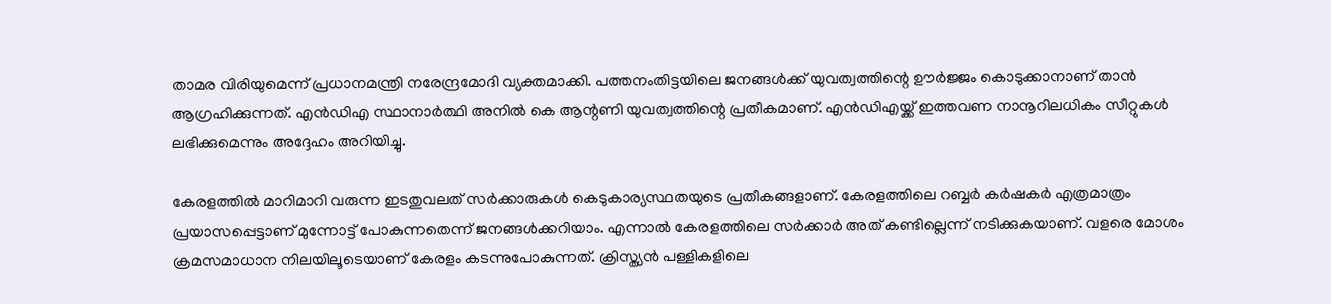താമര വിരിയുമെന്ന് പ്രധാനമന്ത്രി നരേന്ദ്രമോദി വ്യക്തമാക്കി. പത്തനംതിട്ടയിലെ ജനങ്ങൾക്ക് യുവത്വത്തിന്റെ ഊർജ്ജം കൊടുക്കാനാണ് താൻ ആഗ്രഹിക്കുന്നത്. എൻഡിഎ സ്ഥാനാർത്ഥി അനിൽ കെ ആന്റണി യുവത്വത്തിന്റെ പ്രതീകമാണ്. എൻഡിഎയ്ക്ക് ഇത്തവണ നാനൂറിലധികം സീറ്റുകൾ ലഭിക്കുമെന്നും അദ്ദേഹം അറിയിച്ചു.

കേരളത്തിൽ മാറിമാറി വരുന്ന ഇടതുവലത് സർക്കാരുകൾ കെടുകാര്യസ്ഥതയുടെ പ്രതീകങ്ങളാണ്. കേരളത്തിലെ റബ്ബർ കർഷകർ എത്രമാത്രം പ്രയാസപ്പെട്ടാണ് മുന്നോട്ട് പോകുന്നതെന്ന് ജനങ്ങൾക്കറിയാം. എന്നാൽ കേരളത്തിലെ സർക്കാർ അത് കണ്ടില്ലെന്ന് നടിക്കുകയാണ്. വളരെ മോശം ക്രമസമാധാന നിലയിലൂടെയാണ് കേരളം കടന്നുപോകുന്നത്. ക്രിസ്ത്യൻ പള്ളികളിലെ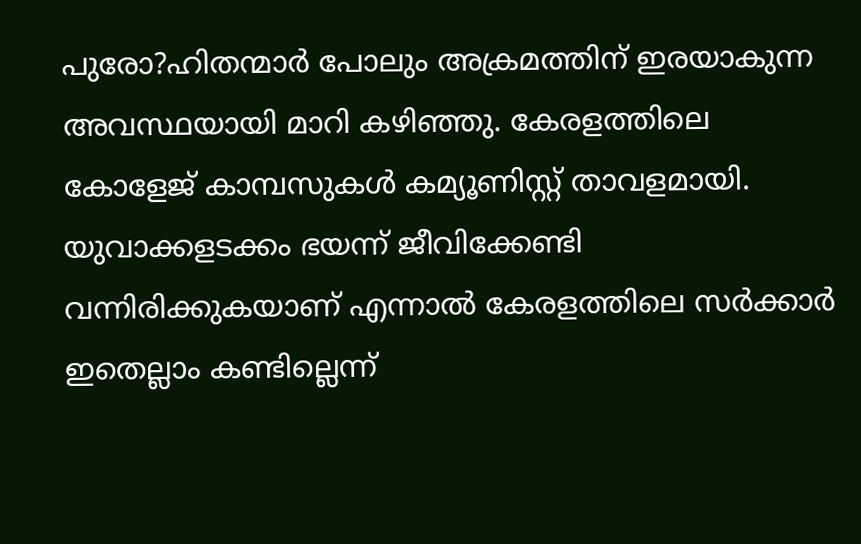പുരോ?ഹിതന്മാർ പോലും അക്രമത്തിന് ഇരയാകുന്ന അവസ്ഥയായി മാറി കഴിഞ്ഞു. കേരളത്തിലെ കോളേജ് കാമ്പസുകൾ കമ്യൂണിസ്റ്റ് താവളമായി. യുവാക്കളടക്കം ഭയന്ന് ജീവിക്കേണ്ടി വന്നിരിക്കുകയാണ് എന്നാൽ കേരളത്തിലെ സർക്കാർ ഇതെല്ലാം കണ്ടില്ലെന്ന്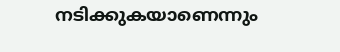നടിക്കുകയാണെന്നും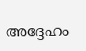അദ്ദേഹം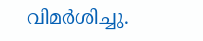വിമർശിച്ചു.